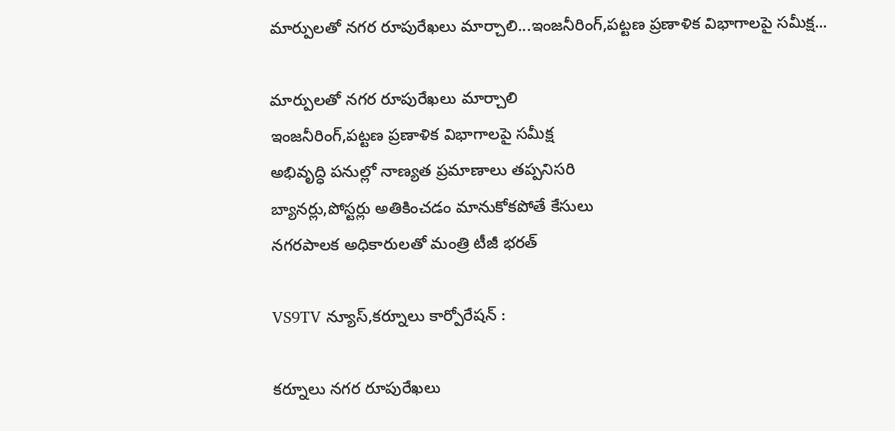మార్పులతో నగర రూపురేఖలు మార్చాలి...ఇంజనీరింగ్,పట్టణ ప్రణాళిక విభాగాలపై సమీక్ష...

మార్పులతో నగర రూపురేఖలు మార్చాలి
ఇంజనీరింగ్,పట్టణ ప్రణాళిక విభాగాలపై సమీక్ష
అభివృద్ధి పనుల్లో నాణ్యత ప్రమాణాలు తప్పనిసరి
బ్యానర్లు,పోస్టర్లు అతికించడం మానుకోకపోతే కేసులు
నగరపాలక అధికారులతో మంత్రి టీజీ భరత్

VS9TV న్యూస్,కర్నూలు కార్పోరేషన్ :

కర్నూలు నగర రూపురేఖలు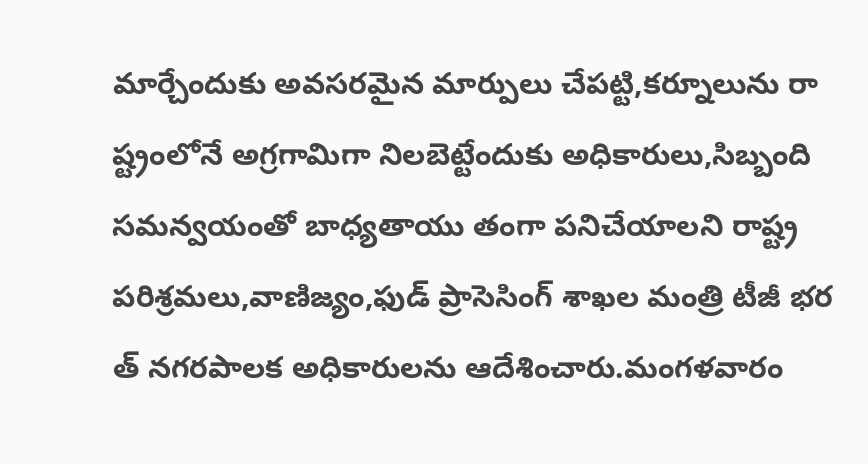మార్చేందుకు అవసరమైన మార్పులు చేపట్టి,కర్నూలును రా ష్ట్రంలోనే అగ్రగామిగా నిలబెట్టేందుకు అధికారులు,సిబ్బంది సమన్వయంతో బాధ్యతాయు తంగా పనిచేయాలని రాష్ట్ర పరిశ్రమలు,వాణిజ్యం,ఫుడ్ ప్రాసెసింగ్ శాఖల మంత్రి టీజీ భర త్ నగరపాలక అధికారులను ఆదేశించారు.మంగళవారం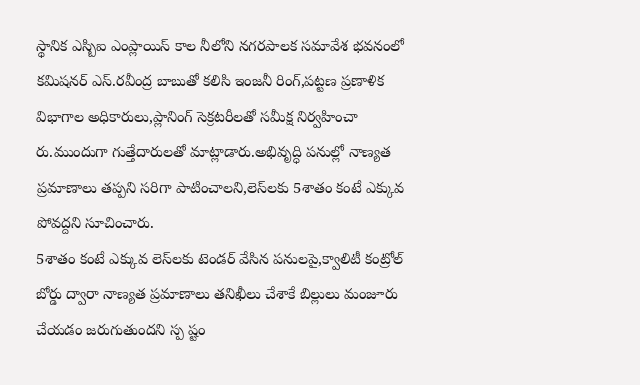స్థానిక ఎస్బిఐ ఎంప్లాయిస్ కాల నీలోని నగరపాలక సమావేశ భవనంలో కమిషనర్‌ ఎస్.రవీంద్ర బాబుతో కలిసి ఇంజనీ రింగ్,పట్టణ ప్రణాళిక విభాగాల అధికారులు,ప్లానింగ్ సెక్రటరీలతో సమీక్ష నిర్వహించా రు.ముందుగా గుత్తేదారులతో మాట్లాడారు.అభివృద్ధి పనుల్లో నాణ్యత ప్రమాణాలు తప్పని సరిగా పాటించాలని,లెస్‌లకు 5శాతం కంటే ఎక్కువ పోవద్దని సూచించారు.
5శాతం కంటే ఎక్కువ లెస్‌లకు టెండర్ వేసిన పనులపై,క్వాలిటీ కంట్రోల్ బోర్డు ద్వారా నాణ్యత ప్రమాణాలు తనిఖీలు చేశాకే బిల్లులు మంజూరు చేయడం జరుగుతుందని స్ప ష్టం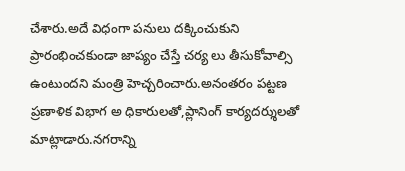చేశారు.అదే విధంగా పనులు దక్కించుకుని ప్రారంభించకుండా జాప్యం చేస్తే చర్య లు తీసుకోవాల్సి ఉంటుందని మంత్రి హెచ్చరించారు.అనంతరం పట్టణ ప్రణాళిక విభాగ అ ధికారులతో,ప్లానింగ్ కార్యదర్శులతో మాట్లాడారు.నగరాన్ని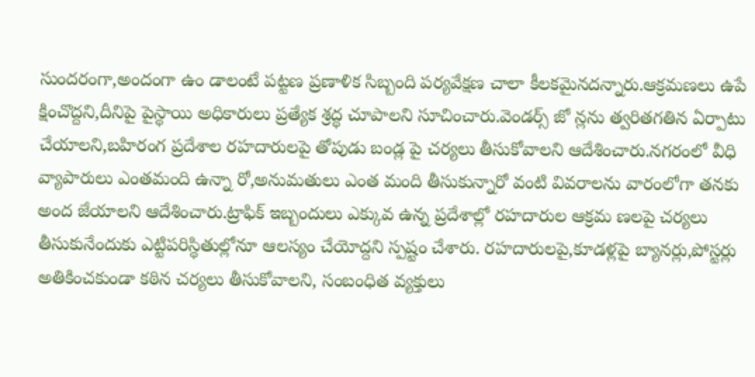సుందరంగా,అందంగా ఉం డాలంటే పట్టణ ప్రణాళిక సిబ్బంది పర్యవేక్షణ చాలా కీలకమైనదన్నారు.ఆక్రమణలు‌ ఉపే క్షించొద్దని,దీనిపై పైస్థాయి అధికారులు ప్రత్యేక శ్రద్ధ చూపాలని సూచించారు.వెండర్స్ జో న్లను త్వరితగతిన ఏర్పాటు చేయాలని,బహిరంగ ప్రదేశాల రహదారులపై తోపుడు బండ్ల పై చర్యలు తీసుకోవాలని ఆదేశించారు.నగరంలో వీధి వ్యాపారులు ఎంతమంది ఉన్నా రో,అనుమతులు ఎంత మంది తీసుకున్నారో వంటి వివరాలను వారంలోగా తనకు అంద జేయాలని ఆదేశించారు.ట్రాఫిక్ ఇబ్బందులు ఎక్కువ ఉన్న ప్రదేశాల్లో రహదారుల ఆక్రమ ణలపై చర్యలు తీసుకునేందుకు ఎట్టిపరిస్థితుల్లోనూ ఆలస్యం చేయోద్దని స్పష్టం చేశారు. రహదారులపై,కూడళ్లపై బ్యానర్లు,పోస్టర్లు అతికించకుండా కఠిన చర్యలు తీసుకోవాలని, సంబంధిత వ్యక్తులు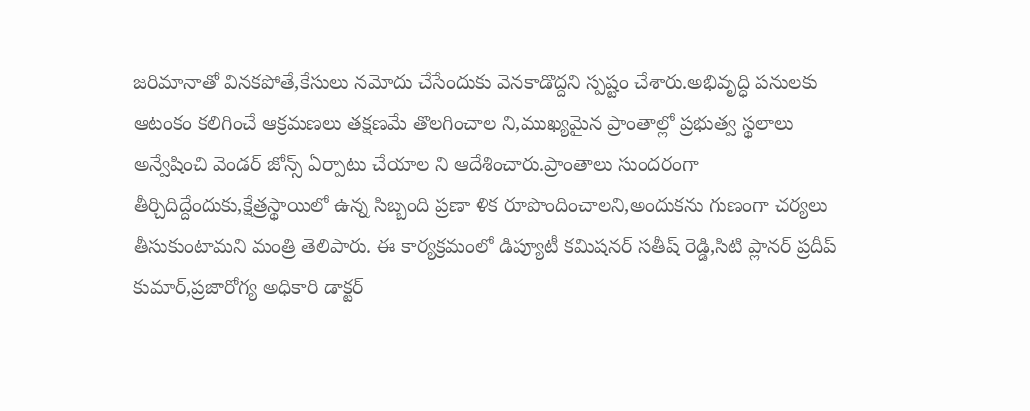జరిమానాతో వినకపోతే,కేసులు నమోదు చేసేందుకు వెనకాడొద్దని స్పష్టం చేశారు.అభివృద్ధి పనులకు ఆటంకం కలిగించే ఆక్రమణలు తక్షణమే తొలగించాల ని,ముఖ్యమైన ప్రాంతాల్లో ప్రభుత్వ స్థలాలు అన్వేషించి వెండర్ జోన్స్ ఏర్పాటు చేయాల ని ఆదేశించారు.ప్రాంతాలు సుందరంగా తీర్చిదిద్దేందుకు,క్షేత్రస్థాయిలో ఉన్న సిబ్బంది ప్రణా ళిక రూపొందించాలని,అందుకను గుణంగా చర్యలు తీసుకుంటామని మంత్రి తెలిపారు. ఈ కార్యక్రమంలో డిప్యూటీ కమిషనర్ సతీష్ రెడ్డి,సిటి ప్లానర్ ప్రదీప్ కుమార్,ప్రజారోగ్య అధికారి డాక్టర్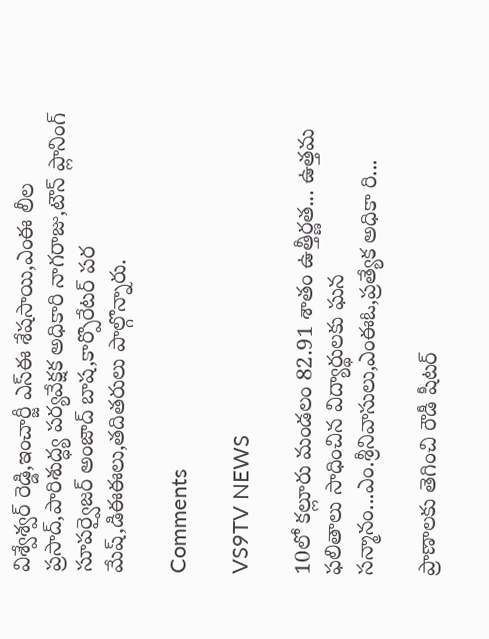విశ్వేశ్వర్ రెడ్డి,ఇంచార్జీ ఎస్‌ఈ శేషసాయి,ఎంఈ లీల ప్రసాద్,పారిశుద్ధ్య పర్యవేక్షక అధికారి నాగరాజు,టౌన్ ప్లానింగ్ సూపర్వైజర్ అంజాద్ బాష,కార్పొరేటర్ పర మేష్,డిఈఈలు,తదితరులు పాల్గొన్నారు.

Comments

VS9TV NEWS

10లో కల్లూరు మండలం 82.91 శాతం ఉత్తీర్ణత... ఉత్తమ ఫలితాలు సాధించిన విద్యార్థులకు ఘన సన్మానం...ఎం.శ్రీనివాసులు,ఎంఈఓ,ప్రత్యేక అధికా రి...

ప్రాణాలకు తెగించి రౌడీ షీటర్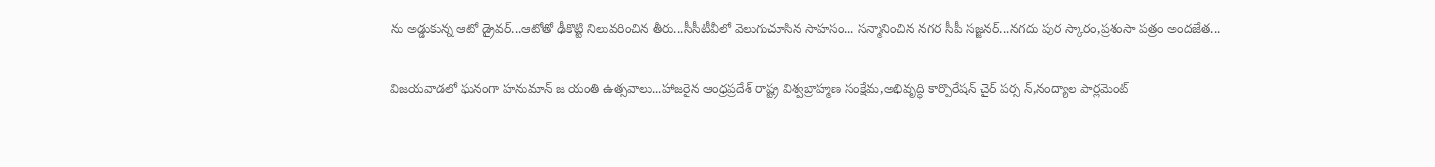ను అడ్డుకున్న ఆటో డ్రైవర్...ఆటోతో ఢీకొట్టి నిలువరించిన తీరు...సీసీటీవీలో వెలుగుచూసిన సాహసం... సన్మానించిన నగర సీపీ సజ్జనర్...నగదు పుర స్కారం,ప్రశంసా పత్రం అందజేత...

విజయవాడలో ఘనంగా హనుమాన్ జ యంతి ఉత్సవాలు...హాజరైన ఆంధ్రప్రదేశ్ రాష్ట్ర విశ్వబ్రాహ్మణ సంక్షేమ,అభివృద్ధి కార్పొరేషన్ చైర్ పర్స న్,నంద్యాల పార్లమెంట్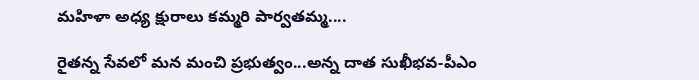మహిళా అధ్య క్షురాలు కమ్మరి పార్వతమ్మ....

రైతన్న సేవలో మన మంచి ప్రభుత్వం...అన్న దాత సుఖీభవ-పీఎం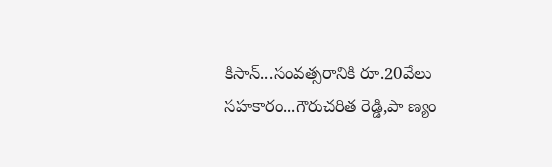కిసాన్...సంవత్సరానికి రూ.20వేలు సహకారం...గౌరుచరిత రెడ్డి,పా ణ్యం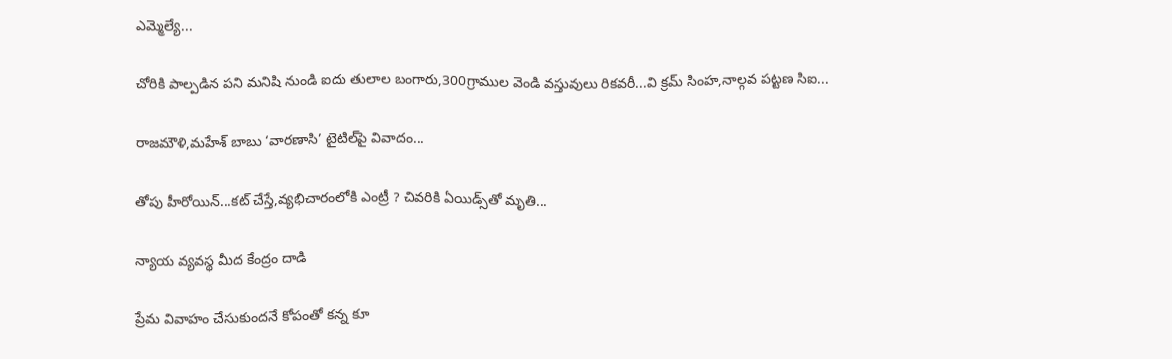ఎమ్మెల్యే...

చోరికి పాల్పడిన పని మనిషి నుండి ఐదు తులాల బంగారు,300గ్రాముల వెండి వస్తువులు రికవరీ...వి క్రమ్ సింహ,నాల్గవ పట్టణ సిఐ...

రాజమౌళి,మహేశ్ బాబు ‘వారణాసి’ టైటిల్‌పై వివాదం...

తోపు హీరోయిన్...కట్ చేస్తే,వ్యభిచారంలోకి ఎంట్రీ ? చివరికి ఏయిడ్స్‌తో మృతి...

న్యాయ వ్యవస్థ మీద కేంద్రం దాడి

ప్రేమ వివాహం చేసుకుందనే కోపంతో కన్న కూ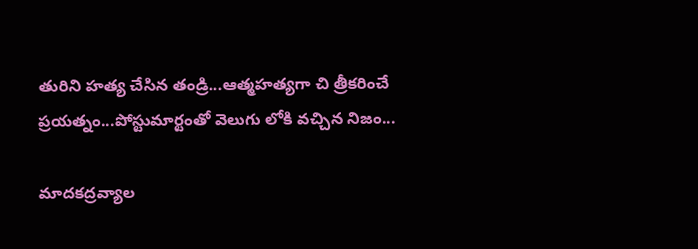తురిని హత్య చేసిన తండ్రి...ఆత్మహత్యగా చి త్రీకరించే ప్రయత్నం...పోస్టుమార్టంతో వెలుగు లోకి వచ్చిన నిజం...

మాదకద్రవ్యాల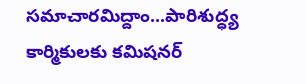సమాచారమిద్దాం...పారిశుద్ధ్య కార్మికులకు కమిషనర్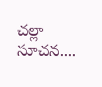చల్లా సూచన....